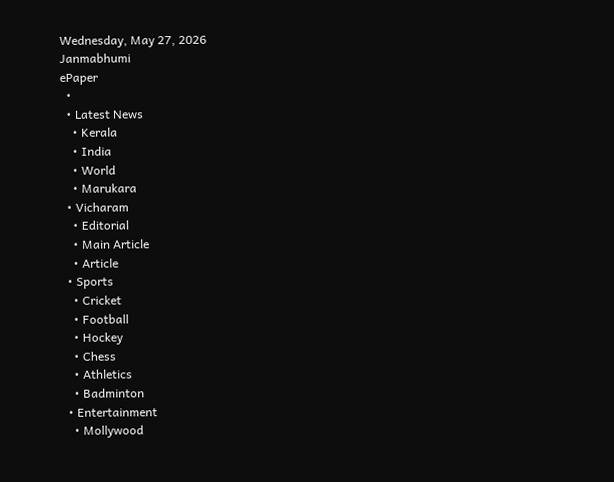Wednesday, May 27, 2026
Janmabhumi
ePaper
  •
  • Latest News
    • Kerala
    • India
    • World
    • Marukara
  • Vicharam
    • Editorial
    • Main Article
    • Article
  • Sports
    • Cricket
    • Football
    • Hockey
    • Chess
    • Athletics
    • Badminton
  • Entertainment
    • Mollywood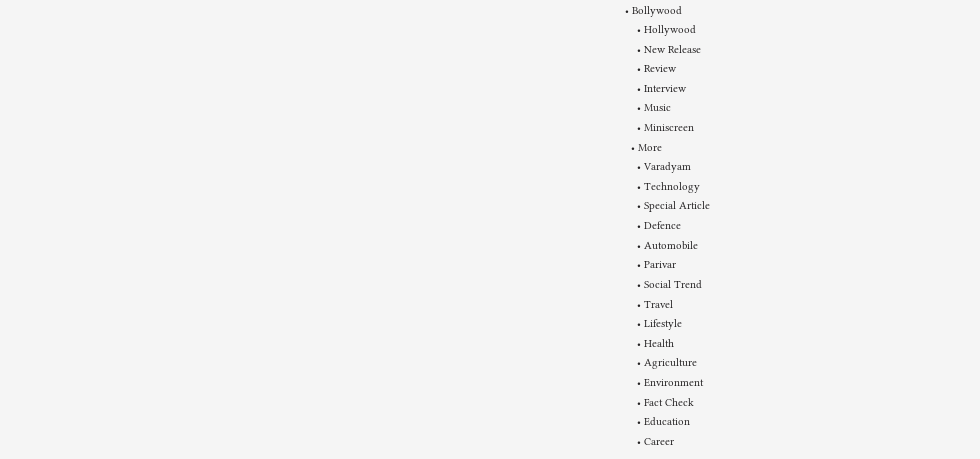• Bollywood
    • Hollywood
    • New Release
    • Review
    • Interview
    • Music
    • Miniscreen
  • More
    • Varadyam
    • Technology
    • Special Article
    • Defence
    • Automobile
    • Parivar
    • Social Trend
    • Travel
    • Lifestyle
    • Health
    • Agriculture
    • Environment
    • Fact Check
    • Education
    • Career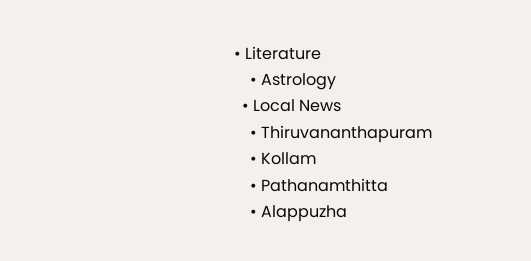• Literature
    • Astrology
  • Local News
    • Thiruvananthapuram
    • Kollam
    • Pathanamthitta
    • Alappuzha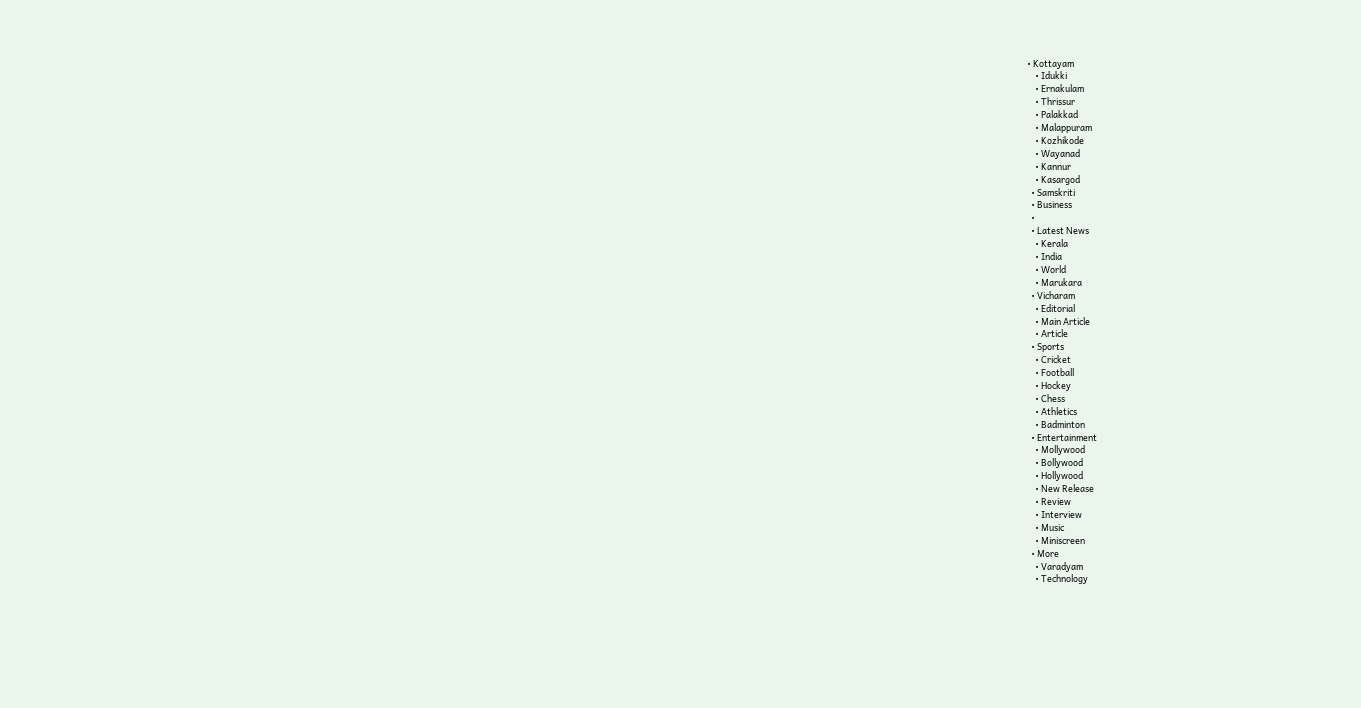• Kottayam
    • Idukki
    • Ernakulam
    • Thrissur
    • Palakkad
    • Malappuram
    • Kozhikode
    • Wayanad
    • Kannur
    • Kasargod
  • Samskriti
  • Business
  •
  • Latest News
    • Kerala
    • India
    • World
    • Marukara
  • Vicharam
    • Editorial
    • Main Article
    • Article
  • Sports
    • Cricket
    • Football
    • Hockey
    • Chess
    • Athletics
    • Badminton
  • Entertainment
    • Mollywood
    • Bollywood
    • Hollywood
    • New Release
    • Review
    • Interview
    • Music
    • Miniscreen
  • More
    • Varadyam
    • Technology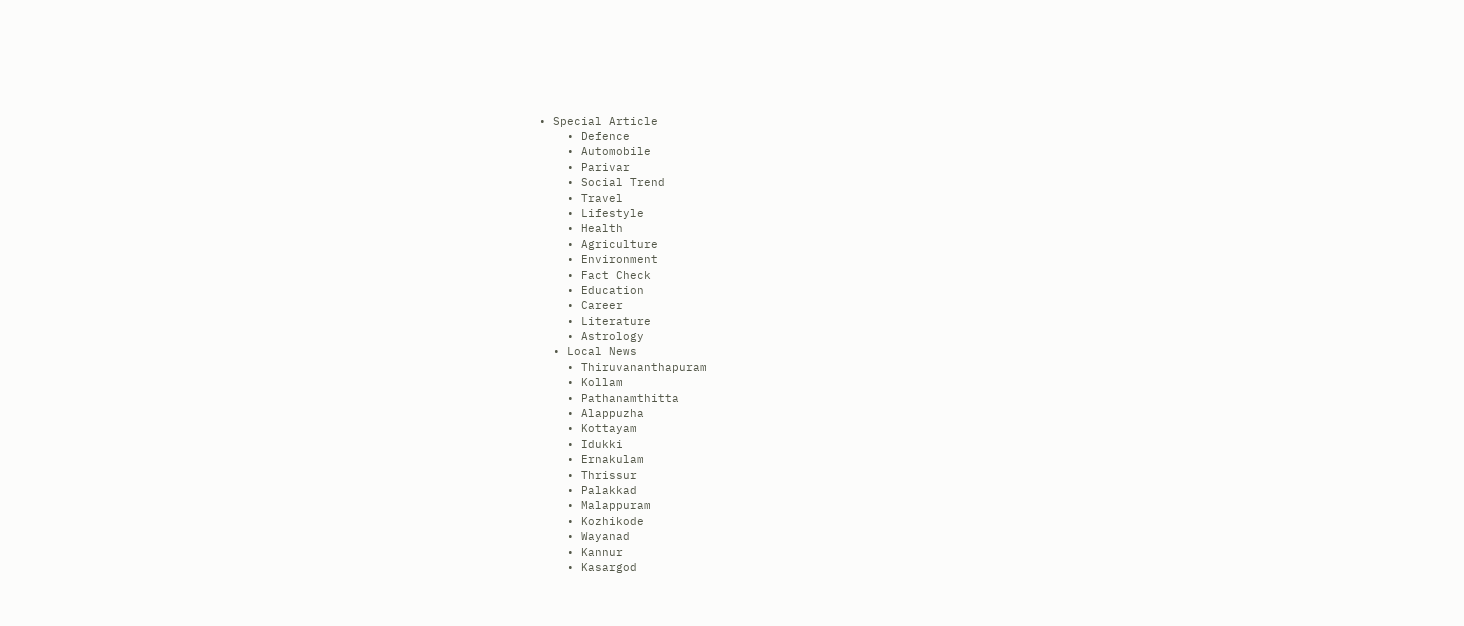• Special Article
    • Defence
    • Automobile
    • Parivar
    • Social Trend
    • Travel
    • Lifestyle
    • Health
    • Agriculture
    • Environment
    • Fact Check
    • Education
    • Career
    • Literature
    • Astrology
  • Local News
    • Thiruvananthapuram
    • Kollam
    • Pathanamthitta
    • Alappuzha
    • Kottayam
    • Idukki
    • Ernakulam
    • Thrissur
    • Palakkad
    • Malappuram
    • Kozhikode
    • Wayanad
    • Kannur
    • Kasargod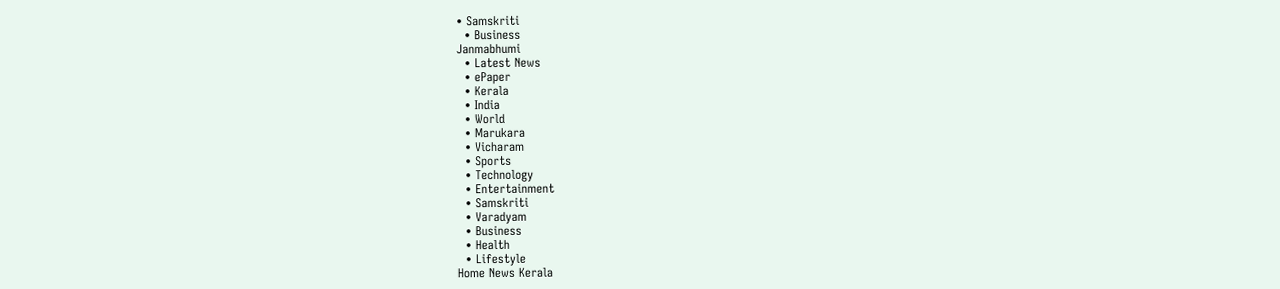• Samskriti
  • Business
Janmabhumi
  • Latest News
  • ePaper
  • Kerala
  • India
  • World
  • Marukara
  • Vicharam
  • Sports
  • Technology
  • Entertainment
  • Samskriti
  • Varadyam
  • Business
  • Health
  • Lifestyle
Home News Kerala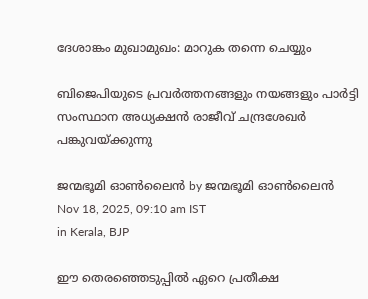ദേശാങ്കം മുഖാമുഖം: മാറുക തന്നെ ചെയ്യും

ബിജെപിയുടെ പ്രവര്‍ത്തനങ്ങളും നയങ്ങളും പാര്‍ട്ടി സംസ്ഥാന അധ്യക്ഷന്‍ രാജീവ് ചന്ദ്രശേഖര്‍ പങ്കുവയ്‌ക്കുന്നു

ജന്മഭൂമി ഓണ്‍ലൈന്‍ by ജന്മഭൂമി ഓണ്‍ലൈന്‍
Nov 18, 2025, 09:10 am IST
in Kerala, BJP

ഈ തെരഞ്ഞെടുപ്പില്‍ ഏറെ പ്രതീക്ഷ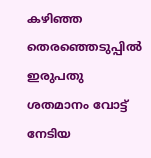കഴിഞ്ഞ തെരഞ്ഞെടുപ്പില്‍ ഇരുപതു ശതമാനം വോട്ട് നേടിയ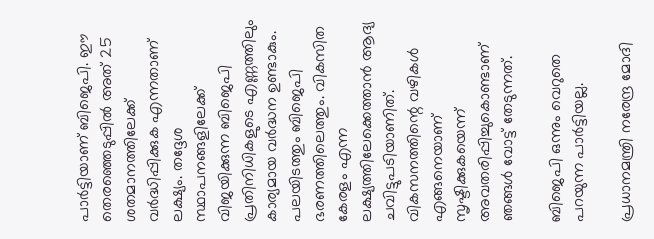പാര്‍ട്ടിയാണ് ബിജെപി. ഈ തെരഞ്ഞെടുപ്പില്‍ അത് 25 ശതമാനത്തിലേക്ക് വര്‍ദ്ധിപ്പിക്കുക എന്നതാണ് ലക്ഷ്യം. തദ്ദേശ സ്ഥാപനങ്ങളിലേക്ക് വിജയിക്കുന്ന ബിജെപി പ്രതിനിധികളുടെ എണ്ണത്തിലും കാര്യമായ വര്‍ദ്ധന ഉണ്ടാകും. പലയിടത്തും ബിജെപി ഭരണത്തിലെത്തും. വികസിത കേരളം എന്ന ലക്ഷ്യത്തിലേക്കെത്താന്‍ ആദ്യ ചവിട്ടുപടിയാണിത്. വികസനത്തിന്റെ വഴികള്‍ എങ്ങനെയാണ് സൃഷ്ടിക്കുകയെന്ന് അവതരിപ്പിച്ചുകൊണ്ടാണ് ഞങ്ങള്‍ വോട്ട് തേടുന്നത്.

ബിജെപി ഒന്നും വെറുതെ പറയുന്ന പാര്‍ട്ടിയല്ല.

പ്രധാനമന്ത്രി നരേന്ദ്ര മോദി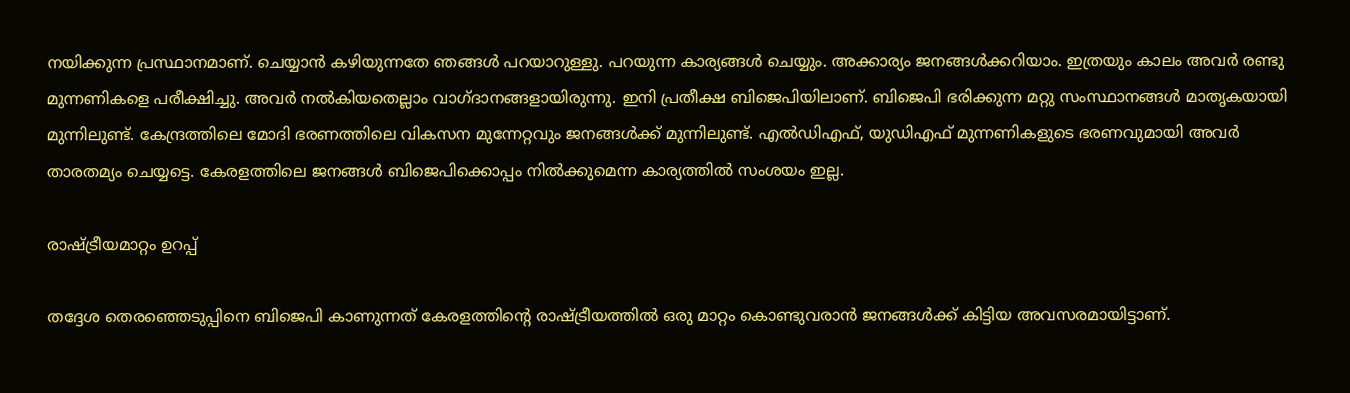നയിക്കുന്ന പ്രസ്ഥാനമാണ്. ചെയ്യാന്‍ കഴിയുന്നതേ ഞങ്ങള്‍ പറയാറുള്ളു. പറയുന്ന കാര്യങ്ങള്‍ ചെയ്യും. അക്കാര്യം ജനങ്ങള്‍ക്കറിയാം. ഇത്രയും കാലം അവര്‍ രണ്ടു മുന്നണികളെ പരീക്ഷിച്ചു. അവര്‍ നല്‍കിയതെല്ലാം വാഗ്ദാനങ്ങളായിരുന്നു. ഇനി പ്രതീക്ഷ ബിജെപിയിലാണ്. ബിജെപി ഭരിക്കുന്ന മറ്റു സംസ്ഥാനങ്ങള്‍ മാതൃകയായി മുന്നിലുണ്ട്. കേന്ദ്രത്തിലെ മോദി ഭരണത്തിലെ വികസന മുന്നേറ്റവും ജനങ്ങള്‍ക്ക് മുന്നിലുണ്ട്. എല്‍ഡിഎഫ്, യുഡിഎഫ് മുന്നണികളുടെ ഭരണവുമായി അവര്‍ താരതമ്യം ചെയ്യട്ടെ. കേരളത്തിലെ ജനങ്ങള്‍ ബിജെപിക്കൊപ്പം നില്‍ക്കുമെന്ന കാര്യത്തില്‍ സംശയം ഇല്ല.

രാഷ്‌ട്രീയമാറ്റം ഉറപ്പ്

തദ്ദേശ തെരഞ്ഞെടുപ്പിനെ ബിജെപി കാണുന്നത് കേരളത്തിന്റെ രാഷ്‌ട്രീയത്തില്‍ ഒരു മാറ്റം കൊണ്ടുവരാന്‍ ജനങ്ങള്‍ക്ക് കിട്ടിയ അവസരമായിട്ടാണ്.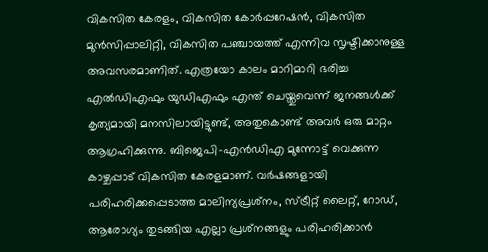വികസിത കേരളം, വികസിത കോര്‍പ്പറേഷന്‍, വികസിത മുന്‍സിപ്പാലിറ്റി, വികസിത പഞ്ചായത്ത് എന്നിവ സൃഷ്ടിക്കാനുള്ള അവസരമാണിത്. എത്രയോ കാലം മാറിമാറി ഭരിച്ച എല്‍ഡിഎഫും യുഡിഎഫും എന്ത് ചെയ്തുവെന്ന് ജനങ്ങള്‍ക്ക് കൃത്യമായി മനസിലായിട്ടുണ്ട്, അതുകൊണ്ട് അവര്‍ ഒരു മാറ്റം ആഗ്രഹിക്കുന്നു. ബിജെപി-എന്‍ഡിഎ മുന്നോട്ട് വെക്കുന്ന കാഴ്ചപ്പാട് വികസിത കേരളമാണ്. വര്‍ഷങ്ങളായി പരിഹരിക്കപ്പെടാത്ത മാലിന്യപ്രശ്‌നം, സ്ട്രീറ്റ് ലൈറ്റ്, റോഡ്, ആരോഗ്യം തുടങ്ങിയ എല്ലാ പ്രശ്‌നങ്ങളും പരിഹരിക്കാന്‍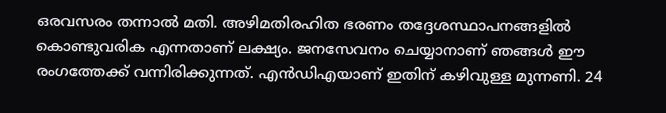ഒരവസരം തന്നാല്‍ മതി. അഴിമതിരഹിത ഭരണം തദ്ദേശസ്ഥാപനങ്ങളില്‍ കൊണ്ടുവരിക എന്നതാണ് ലക്ഷ്യം. ജനസേവനം ചെയ്യാനാണ് ഞങ്ങള്‍ ഈ രംഗത്തേക്ക് വന്നിരിക്കുന്നത്. എന്‍ഡിഎയാണ് ഇതിന് കഴിവുള്ള മുന്നണി. 24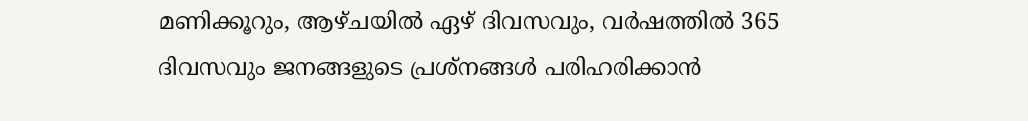മണിക്കൂറും, ആഴ്ചയില്‍ ഏഴ് ദിവസവും, വര്‍ഷത്തില്‍ 365 ദിവസവും ജനങ്ങളുടെ പ്രശ്‌നങ്ങള്‍ പരിഹരിക്കാന്‍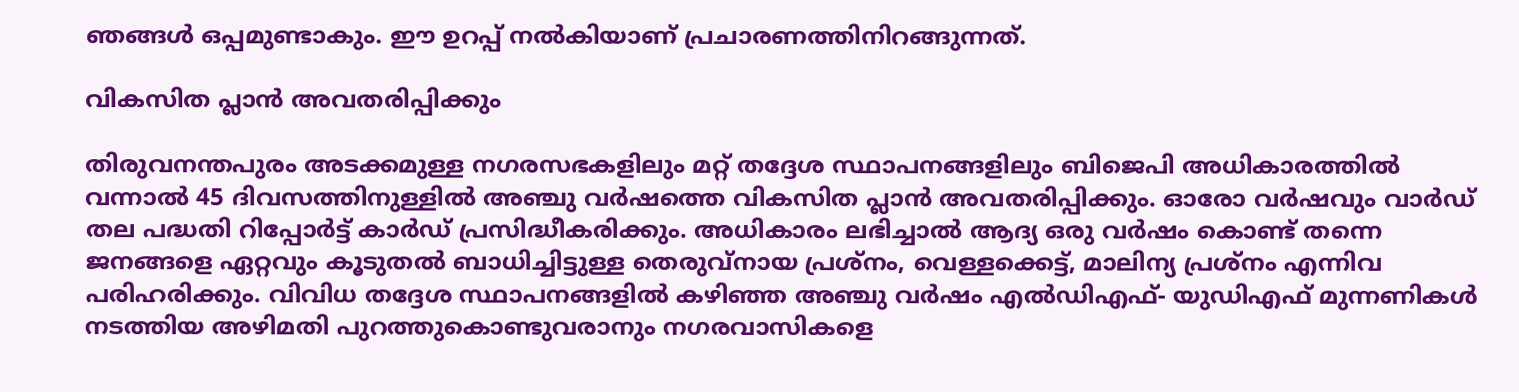ഞങ്ങള്‍ ഒപ്പമുണ്ടാകും. ഈ ഉറപ്പ് നല്‍കിയാണ് പ്രചാരണത്തിനിറങ്ങുന്നത്.

വികസിത പ്ലാന്‍ അവതരിപ്പിക്കും

തിരുവനന്തപുരം അടക്കമുള്ള നഗരസഭകളിലും മറ്റ് തദ്ദേശ സ്ഥാപനങ്ങളിലും ബിജെപി അധികാരത്തില്‍ വന്നാല്‍ 45 ദിവസത്തിനുള്ളില്‍ അഞ്ചു വര്‍ഷത്തെ വികസിത പ്ലാന്‍ അവതരിപ്പിക്കും. ഓരോ വര്‍ഷവും വാര്‍ഡ് തല പദ്ധതി റിപ്പോര്‍ട്ട് കാര്‍ഡ് പ്രസിദ്ധീകരിക്കും. അധികാരം ലഭിച്ചാല്‍ ആദ്യ ഒരു വര്‍ഷം കൊണ്ട് തന്നെ ജനങ്ങളെ ഏറ്റവും കൂടുതല്‍ ബാധിച്ചിട്ടുള്ള തെരുവ്‌നായ പ്രശ്‌നം, വെള്ളക്കെട്ട്, മാലിന്യ പ്രശ്‌നം എന്നിവ പരിഹരിക്കും. വിവിധ തദ്ദേശ സ്ഥാപനങ്ങളില്‍ കഴിഞ്ഞ അഞ്ചു വര്‍ഷം എല്‍ഡിഎഫ്- യുഡിഎഫ് മുന്നണികള്‍ നടത്തിയ അഴിമതി പുറത്തുകൊണ്ടുവരാനും നഗരവാസികളെ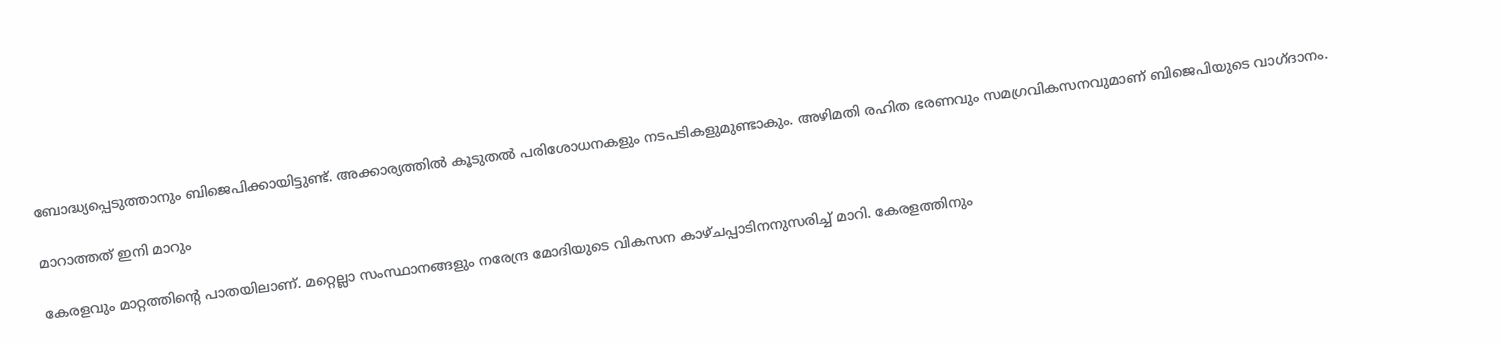ബോദ്ധ്യപ്പെടുത്താനും ബിജെപിക്കായിട്ടുണ്ട്. അക്കാര്യത്തില്‍ കൂടുതല്‍ പരിശോധനകളും നടപടികളുമുണ്ടാകും. അഴിമതി രഹിത ഭരണവും സമഗ്രവികസനവുമാണ് ബിജെപിയുടെ വാഗ്ദാനം.

മാറാത്തത് ഇനി മാറും

കേരളവും മാറ്റത്തിന്റെ പാതയിലാണ്. മറ്റെല്ലാ സംസ്ഥാനങ്ങളും നരേന്ദ്ര മോദിയുടെ വികസന കാഴ്ചപ്പാടിനനുസരിച്ച് മാറി. കേരളത്തിനും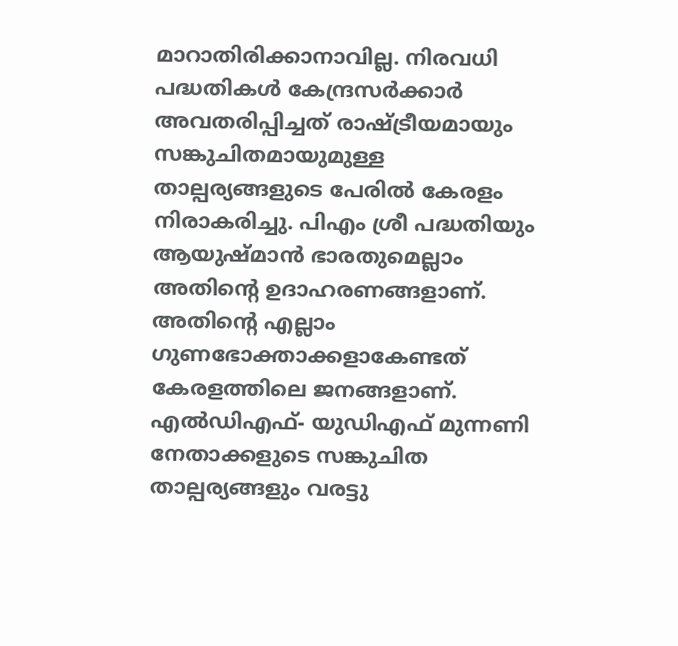മാറാതിരിക്കാനാവില്ല. നിരവധി പദ്ധതികള്‍ കേന്ദ്രസര്‍ക്കാര്‍ അവതരിപ്പിച്ചത് രാഷ്‌ട്രീയമായും സങ്കുചിതമായുമുള്ള താല്പര്യങ്ങളുടെ പേരില്‍ കേരളം നിരാകരിച്ചു. പിഎം ശ്രീ പദ്ധതിയും ആയുഷ്മാന്‍ ഭാരതുമെല്ലാം അതിന്റെ ഉദാഹരണങ്ങളാണ്. അതിന്റെ എല്ലാം ഗുണഭോക്താക്കളാകേണ്ടത് കേരളത്തിലെ ജനങ്ങളാണ്. എല്‍ഡിഎഫ്- യുഡിഎഫ് മുന്നണി നേതാക്കളുടെ സങ്കുചിത താല്പര്യങ്ങളും വരട്ടു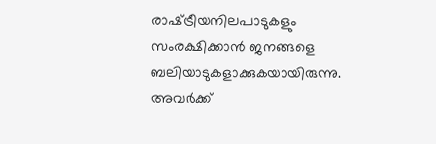രാഷ്‌ട്രീയനിലപാടുകളും സംരക്ഷിക്കാന്‍ ജനങ്ങളെ ബലിയാടുകളാക്കുകയായിരുന്നു. അവര്‍ക്ക്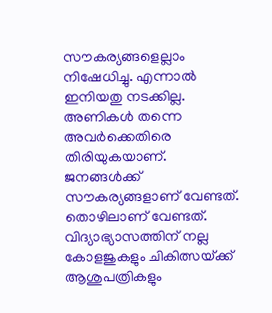സൗകര്യങ്ങളെല്ലാം നിഷേധിച്ചു. എന്നാല്‍ ഇനിയതു നടക്കില്ല. അണികള്‍ തന്നെ അവര്‍ക്കെതിരെ തിരിയുകയാണ്. ജനങ്ങള്‍ക്ക് സൗകര്യങ്ങളാണ് വേണ്ടത്. തൊഴിലാണ് വേണ്ടത്. വിദ്യാഭ്യാസത്തിന് നല്ല കോളജുകളും ചികിത്സയ്‌ക്ക് ആശുപത്രികളും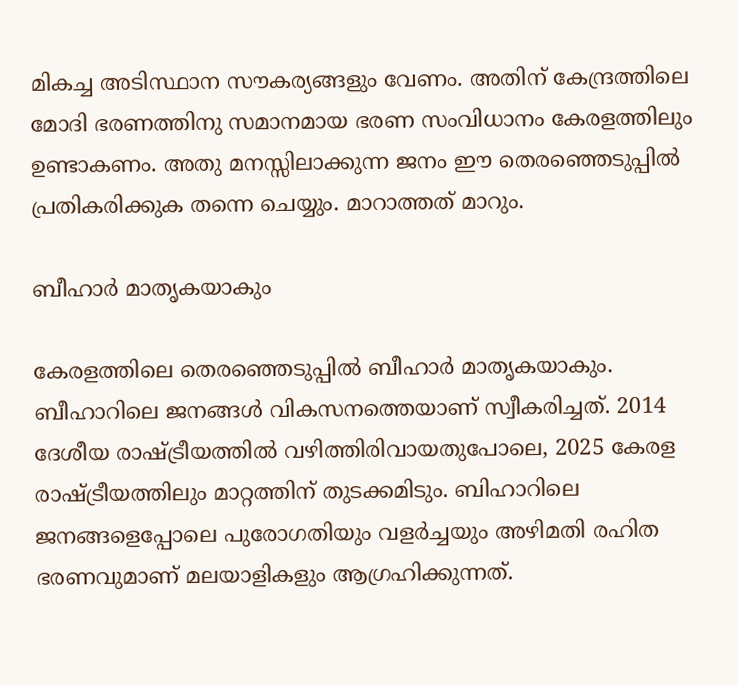മികച്ച അടിസ്ഥാന സൗകര്യങ്ങളും വേണം. അതിന് കേന്ദ്രത്തിലെ മോദി ഭരണത്തിനു സമാനമായ ഭരണ സംവിധാനം കേരളത്തിലും ഉണ്ടാകണം. അതു മനസ്സിലാക്കുന്ന ജനം ഈ തെരഞ്ഞെടുപ്പില്‍ പ്രതികരിക്കുക തന്നെ ചെയ്യും. മാറാത്തത് മാറും.

ബീഹാര്‍ മാതൃകയാകും

കേരളത്തിലെ തെരഞ്ഞെടുപ്പില്‍ ബീഹാര്‍ മാതൃകയാകും. ബീഹാറിലെ ജനങ്ങള്‍ വികസനത്തെയാണ് സ്വീകരിച്ചത്. 2014 ദേശീയ രാഷ്‌ട്രീയത്തില്‍ വഴിത്തിരിവായതുപോലെ, 2025 കേരള രാഷ്‌ട്രീയത്തിലും മാറ്റത്തിന് തുടക്കമിടും. ബിഹാറിലെ ജനങ്ങളെപ്പോലെ പുരോഗതിയും വളര്‍ച്ചയും അഴിമതി രഹിത ഭരണവുമാണ് മലയാളികളും ആഗ്രഹിക്കുന്നത്.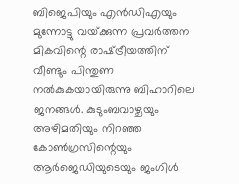ബിജെപിയും എന്‍ഡിഎയും മുന്നോട്ടു വയ്‌ക്കുന്ന പ്രവര്‍ത്തന മികവിന്റെ രാഷ്‌ട്രീയത്തിന് വീണ്ടും പിന്തുണ നല്‍കുകയായിരുന്നു ബിഹാറിലെ ജനങ്ങള്‍. കുടുംബവാഴ്ചയും അഴിമതിയും നിറഞ്ഞ കോണ്‍ഗ്രസിന്റെയും ആര്‍ജെഡിയുടെയും ജംഗിള്‍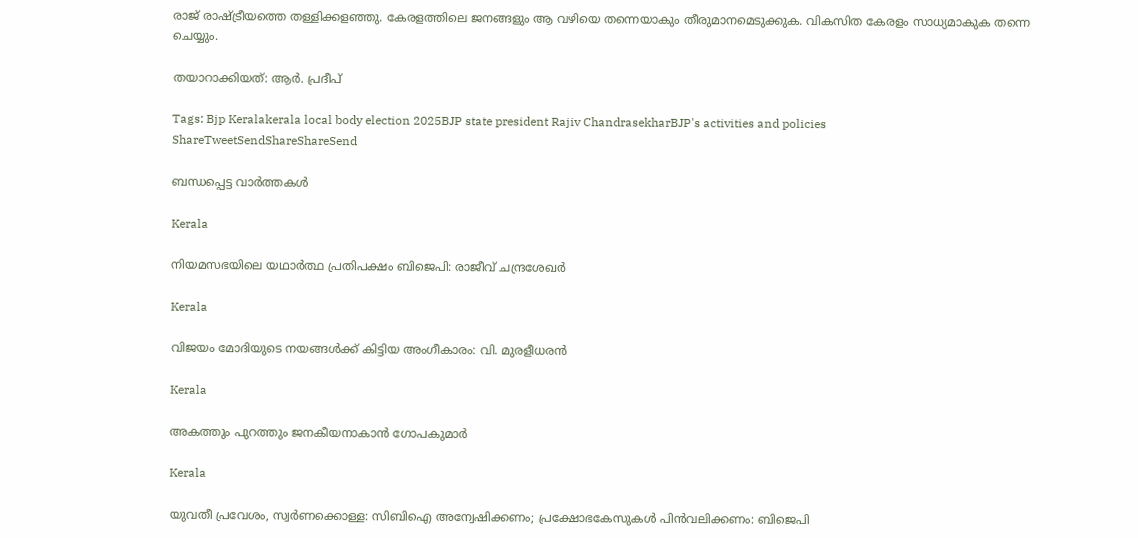രാജ് രാഷ്‌ട്രീയത്തെ തള്ളിക്കളഞ്ഞു. കേരളത്തിലെ ജനങ്ങളും ആ വഴിയെ തന്നെയാകും തീരുമാനമെടുക്കുക. വികസിത കേരളം സാധ്യമാകുക തന്നെ ചെയ്യും.

തയാറാക്കിയത്: ആര്‍. പ്രദീപ്‌

Tags: Bjp Keralakerala local body election 2025BJP state president Rajiv ChandrasekharBJP's activities and policies
ShareTweetSendShareShareSend

ബന്ധപ്പെട്ട വാര്‍ത്തകള്‍

Kerala

നിയമസഭയിലെ യഥാര്‍ത്ഥ പ്രതിപക്ഷം ബിജെപി: രാജീവ് ചന്ദ്രശേഖര്‍

Kerala

വിജയം മോദിയുടെ നയങ്ങള്‍ക്ക് കിട്ടിയ അംഗീകാരം: വി. മുരളീധരന്‍

Kerala

അകത്തും പുറത്തും ജനകീയനാകാന്‍ ഗോപകുമാര്‍

Kerala

യുവതീ പ്രവേശം, സ്വര്‍ണക്കൊള്ള: സിബിഐ അന്വേഷിക്കണം; പ്രക്ഷോഭകേസുകള്‍ പിന്‍വലിക്കണം: ബിജെപി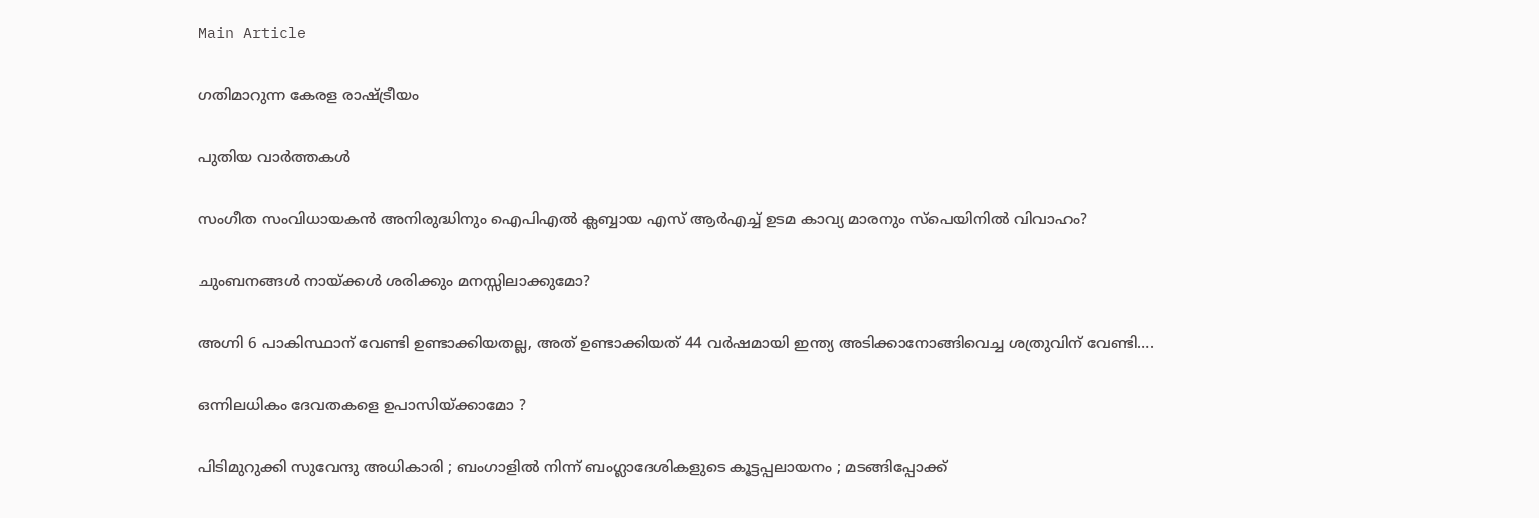Main Article

ഗതിമാറുന്ന കേരള രാഷ്‌ട്രീയം

പുതിയ വാര്‍ത്തകള്‍

സംഗീത സംവിധായകന്‍ അനിരുദ്ധിനും ഐപിഎല്‍ ക്ലബ്ബായ എസ് ആര്‍എച്ച് ഉടമ കാവ്യ മാരനും സ്പെയിനില്‍ വിവാഹം?

ചുംബനങ്ങള്‍ നായ്‌ക്കൾ ശരിക്കും മനസ്സിലാക്കുമോ?

അഗ്നി 6 പാകിസ്ഥാന് വേണ്ടി ഉണ്ടാക്കിയതല്ല, അത് ഉണ്ടാക്കിയത് 44 വര്‍ഷമായി ഇന്ത്യ അടിക്കാനോങ്ങിവെച്ച ശത്രുവിന് വേണ്ടി….

ഒന്നിലധികം ദേവതകളെ ഉപാസിയ്‌ക്കാമോ ?

പിടിമുറുക്കി സുവേന്ദു അധികാരി ; ബംഗാളിൽ നിന്ന് ബംഗ്ലാദേശികളുടെ കൂട്ടപ്പലായനം ; മടങ്ങിപ്പോക്ക്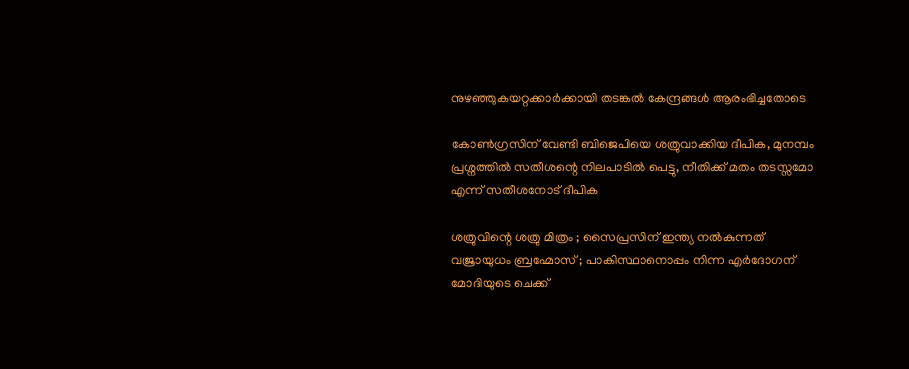നുഴഞ്ഞുകയറ്റക്കാർക്കായി തടങ്കൽ കേന്ദ്രങ്ങൾ ആരംഭിച്ചതോടെ

കോണ്‍ഗ്രസിന് വേണ്ടി ബിജെപിയെ ശത്രുവാക്കിയ ദീപിക, മുനമ്പം പ്രശ്നത്തില്‍ സതീശന്റെ നിലപാടില്‍ പെട്ടു, നീതിക്ക് മതം തടസ്സമോ എന്ന് സതീശനോട് ദീപിക

ശത്രുവിന്റെ ശത്രു മിത്രം ; സൈപ്രസിന് ഇന്ത്യ നൽകുന്നത് വജ്രായുധം ബ്രഹ്മോസ് ; പാകിസ്ഥാനൊപ്പം നിന്ന എർദോഗന് മോദിയുടെ ചെക്ക്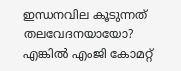ഇന്ധനവില കൂടുന്നത് തലവേദനയായോ? എങ്കില്‍ എംജി കോമറ്റ്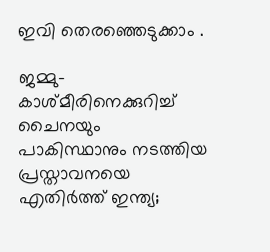ഇവി തെരഞ്ഞെടുക്കാം .

ജമ്മു-കാശ്മീരിനെക്കുറിച്ച് ചൈനയും പാകിസ്ഥാനും നടത്തിയ പ്രസ്താവനയെ എതിര്‍ത്ത് ഇന്ത്യ;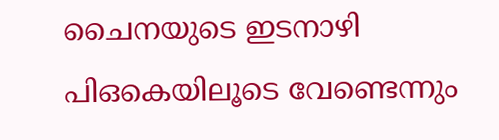ചൈനയുടെ ഇടനാഴി പിഒകെയിലൂടെ വേണ്ടെന്നും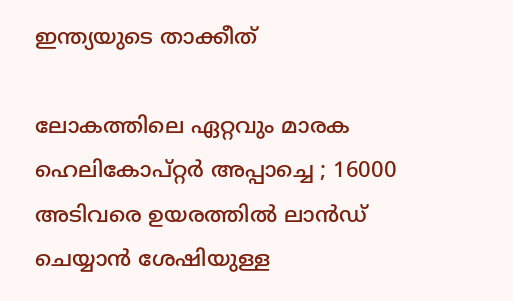ഇന്ത്യയുടെ താക്കീത്

ലോകത്തിലെ ഏറ്റവും മാരക ഹെലികോപ്റ്റർ അപ്പാച്ചെ ; 16000 അടിവരെ ഉയരത്തിൽ ലാൻഡ് ചെയ്യാൻ ശേഷിയുള്ള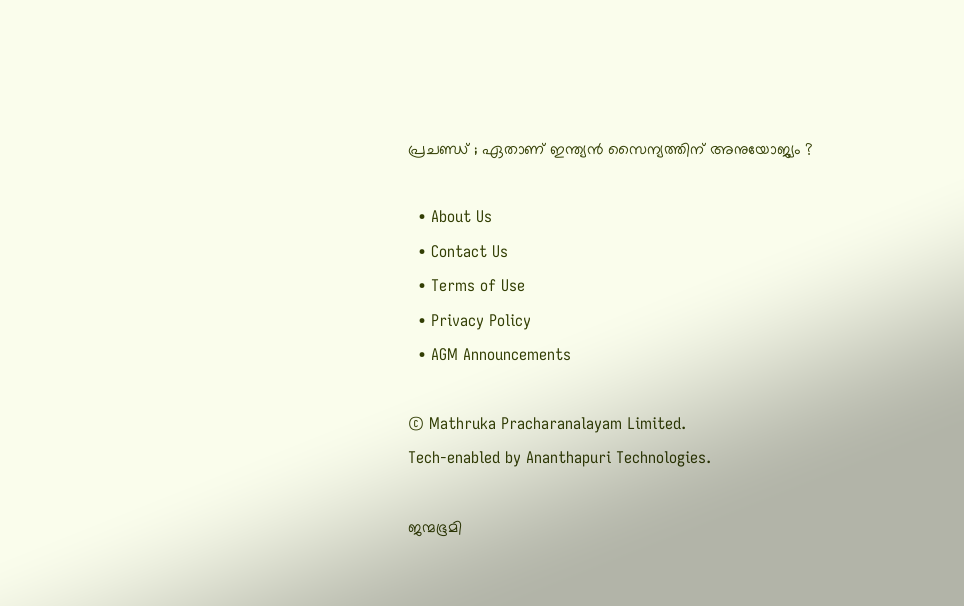പ്രചണ്ഡ് ; ഏതാണ് ഇന്ത്യൻ സൈന്യത്തിന് അനുയോജ്യം ?

  • About Us
  • Contact Us
  • Terms of Use
  • Privacy Policy
  • AGM Announcements

© Mathruka Pracharanalayam Limited.
Tech-enabled by Ananthapuri Technologies.

ജന്മഭൂമി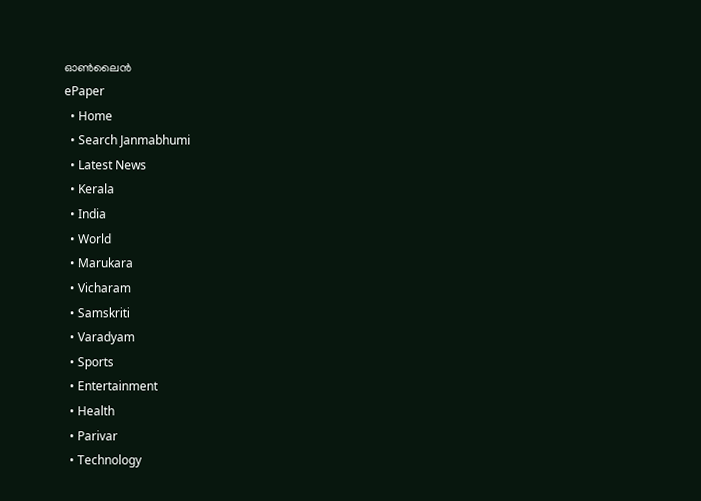ഓണ്‍ലൈന്‍
ePaper
  • Home
  • Search Janmabhumi
  • Latest News
  • Kerala
  • India
  • World
  • Marukara
  • Vicharam
  • Samskriti
  • Varadyam
  • Sports
  • Entertainment
  • Health
  • Parivar
  • Technology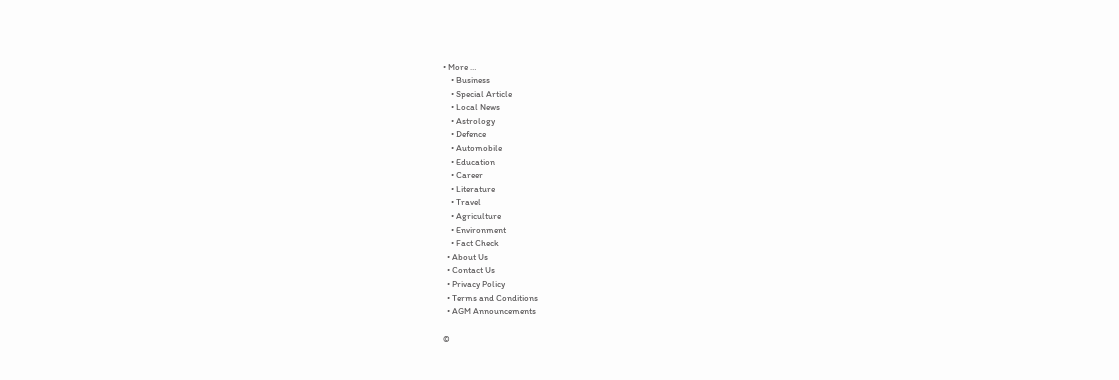• More …
    • Business
    • Special Article
    • Local News
    • Astrology
    • Defence
    • Automobile
    • Education
    • Career
    • Literature
    • Travel
    • Agriculture
    • Environment
    • Fact Check
  • About Us
  • Contact Us
  • Privacy Policy
  • Terms and Conditions
  • AGM Announcements

©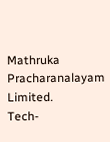Mathruka Pracharanalayam Limited.
Tech-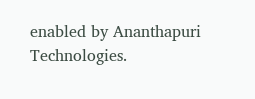enabled by Ananthapuri Technologies.